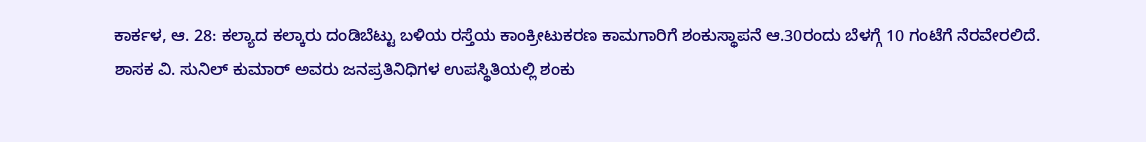ಕಾರ್ಕಳ, ಆ. 28: ಕಲ್ಯಾದ ಕಲ್ಕಾರು ದಂಡಿಬೆಟ್ಟು ಬಳಿಯ ರಸ್ತೆಯ ಕಾಂಕ್ರೀಟುಕರಣ ಕಾಮಗಾರಿಗೆ ಶಂಕುಸ್ಥಾಪನೆ ಆ.30ರಂದು ಬೆಳಗ್ಗೆ 10 ಗಂಟೆಗೆ ನೆರವೇರಲಿದೆ. ಶಾಸಕ ವಿ. ಸುನಿಲ್ ಕುಮಾರ್ ಅವರು ಜನಪ್ರತಿನಿಧಿಗಳ ಉಪಸ್ಥಿತಿಯಲ್ಲಿ ಶಂಕು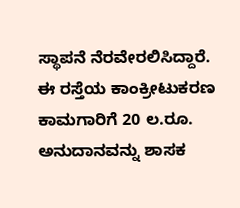ಸ್ಥಾಪನೆ ನೆರವೇರಲಿಸಿದ್ದಾರೆ.
ಈ ರಸ್ತೆಯ ಕಾಂಕ್ರೀಟುಕರಣ ಕಾಮಗಾರಿಗೆ 20 ಲ.ರೂ. ಅನುದಾನವನ್ನು ಶಾಸಕ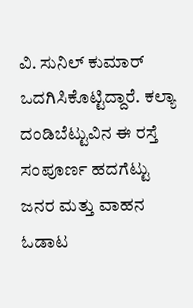ವಿ. ಸುನಿಲ್ ಕುಮಾರ್ ಒದಗಿಸಿಕೊಟ್ಟಿದ್ದಾರೆ. ಕಲ್ಯಾ ದಂಡಿಬೆಟ್ಟುವಿನ ಈ ರಸ್ತೆ ಸಂಪೂರ್ಣ ಹದಗೆಟ್ಟು ಜನರ ಮತ್ತು ವಾಹನ ಓಡಾಟ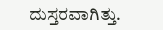ದುಸ್ತರವಾಗಿತ್ತು.